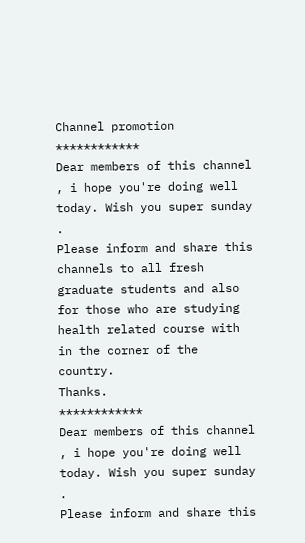Channel promotion
************
Dear members of this channel , i hope you're doing well today. Wish you super sunday .
Please inform and share this channels to all fresh graduate students and also for those who are studying health related course with in the corner of the country.
Thanks.
************
Dear members of this channel , i hope you're doing well today. Wish you super sunday .
Please inform and share this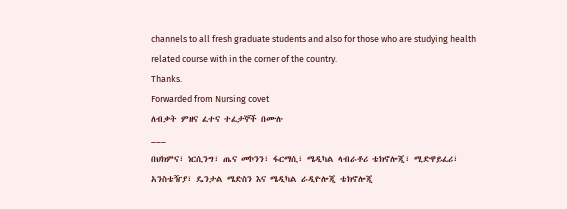channels to all fresh graduate students and also for those who are studying health related course with in the corner of the country.
Thanks.
Forwarded from Nursing covet
ለብቃት ምዘና ፈተና ተፈታኞች በሙሉ
___
በህክምና፣ ነርሲንግ፣ ጤና መኮንን፣ ፋርማሲ፣ ሜዲካል ላብራቶሪ ቴክኖሎጂ፣ ሚድዋይፈሪ፣ አንስቴዥያ፣ ዴንታል ሜድስን እና ሜዲካል ራዲዮሎጂ ቴክኖሎጂ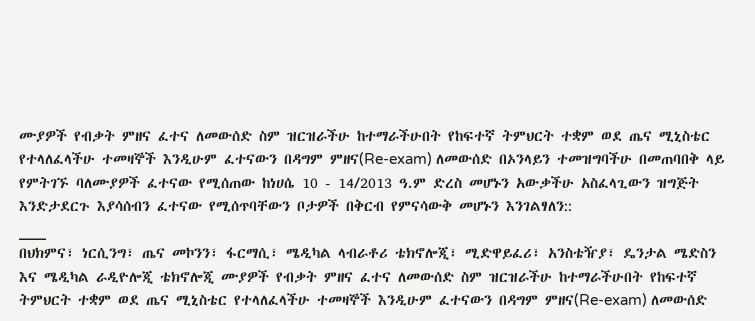ሙያዎች የብቃት ምዘና ፈተና ለመውሰድ ስም ዝርዝራችሁ ከተማራችሁበት የከፍተኛ ትምህርት ተቋም ወደ ጤና ሚኒስቴር የተላለፈላችሁ ተመዛኞች እንዲሁም ፈተናውን በዳግም ምዘና(Re-exam) ለመውሰድ በኦንላይን ተመዝግባችሁ በመጠባበቅ ላይ የምትገኙ ባለሙያዎች ፈተናው የሚሰጠው ከነሀሴ 10 - 14/2013 ዓ.ም ድረስ መሆኑን አውቃችሁ አስፈላጊውን ዝግጅት እንድታደርጉ እያሳሰብን ፈተናው የሚሰጥባቸውን ቦታዎች በቅርብ የምናሳውቅ መሆኑን እንገልፃለን::
___
በህክምና፣ ነርሲንግ፣ ጤና መኮንን፣ ፋርማሲ፣ ሜዲካል ላብራቶሪ ቴክኖሎጂ፣ ሚድዋይፈሪ፣ አንስቴዥያ፣ ዴንታል ሜድስን እና ሜዲካል ራዲዮሎጂ ቴክኖሎጂ ሙያዎች የብቃት ምዘና ፈተና ለመውሰድ ስም ዝርዝራችሁ ከተማራችሁበት የከፍተኛ ትምህርት ተቋም ወደ ጤና ሚኒስቴር የተላለፈላችሁ ተመዛኞች እንዲሁም ፈተናውን በዳግም ምዘና(Re-exam) ለመውሰድ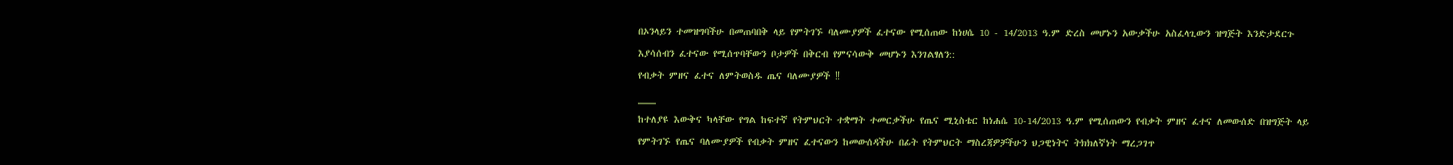በኦንላይን ተመዝግባችሁ በመጠባበቅ ላይ የምትገኙ ባለሙያዎች ፈተናው የሚሰጠው ከነሀሴ 10 - 14/2013 ዓ.ም ድረስ መሆኑን አውቃችሁ አስፈላጊውን ዝግጅት እንድታደርጉ እያሳሰብን ፈተናው የሚሰጥባቸውን ቦታዎች በቅርብ የምናሳውቅ መሆኑን እንገልፃለን::
የብቃት ምዘና ፈተና ለምትወስዱ ጤና ባለሙያዎች ‼
___
ከተለያዩ እውቅና ካላቸው የግል ከፍተኛ የትምህርት ተቋማት ተመርቃችሁ የጤና ሚኒስቴር ከነሐሴ 10-14/2013 ዓ.ም የሚሰጠውን የብቃት ምዘና ፈተና ለመውሰድ በዝግጅት ላይ የምትገኙ የጤና ባለሙያዎች የብቃት ምዘና ፈተናውን ከመውሰዳችሁ በፊት የትምህርት ማስረጃዎቻችሁን ህጋዊነትና ትክክለኛነት ማረጋገጥ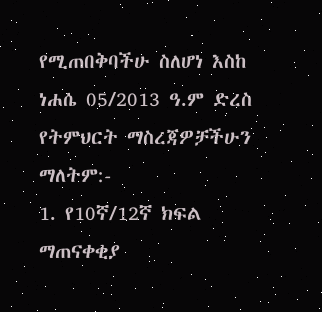የሚጠበቅባችሁ ስለሆነ እስከ ነሐሴ 05/2013 ዓ.ም ድረስ የትምህርት ማስረጃዎቻችሁን ማለትም:-
1. የ10ኛ/12ኛ ክፍል ማጠናቀቂያ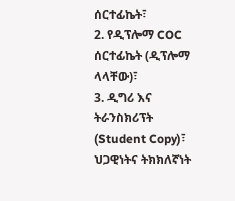ሰርተፊኬት፣
2. የዲፕሎማ COC ሰርተፊኬት (ዲፕሎማ ላላቸው)፣
3. ዲግሪ እና ትራንስክሪፕት (Student Copy)፣
ህጋዊነትና ትክክለኛነት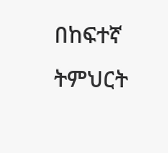በከፍተኛ ትምህርት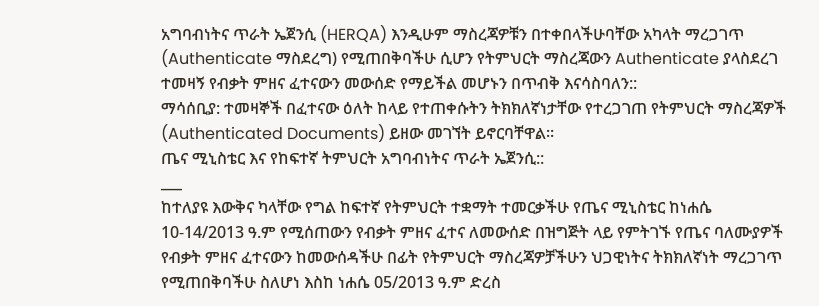አግባብነትና ጥራት ኤጀንሲ (HERQA) እንዲሁም ማስረጃዎቹን በተቀበላችሁባቸው አካላት ማረጋገጥ (Authenticate ማስደረግ) የሚጠበቅባችሁ ሲሆን የትምህርት ማስረጃውን Authenticate ያላስደረገ ተመዛኝ የብቃት ምዘና ፈተናውን መውሰድ የማይችል መሆኑን በጥብቅ እናሳስባለን::
ማሳሰቢያ: ተመዛኞች በፈተናው ዕለት ከላይ የተጠቀሱትን ትክክለኛነታቸው የተረጋገጠ የትምህርት ማስረጃዎች (Authenticated Documents) ይዘው መገኘት ይኖርባቸዋል።
ጤና ሚኒስቴር እና የከፍተኛ ትምህርት አግባብነትና ጥራት ኤጀንሲ::
___
ከተለያዩ እውቅና ካላቸው የግል ከፍተኛ የትምህርት ተቋማት ተመርቃችሁ የጤና ሚኒስቴር ከነሐሴ 10-14/2013 ዓ.ም የሚሰጠውን የብቃት ምዘና ፈተና ለመውሰድ በዝግጅት ላይ የምትገኙ የጤና ባለሙያዎች የብቃት ምዘና ፈተናውን ከመውሰዳችሁ በፊት የትምህርት ማስረጃዎቻችሁን ህጋዊነትና ትክክለኛነት ማረጋገጥ የሚጠበቅባችሁ ስለሆነ እስከ ነሐሴ 05/2013 ዓ.ም ድረስ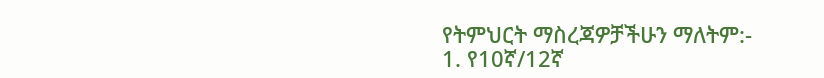የትምህርት ማስረጃዎቻችሁን ማለትም:-
1. የ10ኛ/12ኛ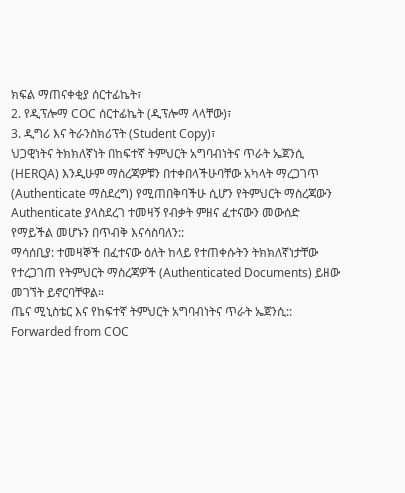ክፍል ማጠናቀቂያ ሰርተፊኬት፣
2. የዲፕሎማ COC ሰርተፊኬት (ዲፕሎማ ላላቸው)፣
3. ዲግሪ እና ትራንስክሪፕት (Student Copy)፣
ህጋዊነትና ትክክለኛነት በከፍተኛ ትምህርት አግባብነትና ጥራት ኤጀንሲ (HERQA) እንዲሁም ማስረጃዎቹን በተቀበላችሁባቸው አካላት ማረጋገጥ (Authenticate ማስደረግ) የሚጠበቅባችሁ ሲሆን የትምህርት ማስረጃውን Authenticate ያላስደረገ ተመዛኝ የብቃት ምዘና ፈተናውን መውሰድ የማይችል መሆኑን በጥብቅ እናሳስባለን::
ማሳሰቢያ: ተመዛኞች በፈተናው ዕለት ከላይ የተጠቀሱትን ትክክለኛነታቸው የተረጋገጠ የትምህርት ማስረጃዎች (Authenticated Documents) ይዘው መገኘት ይኖርባቸዋል።
ጤና ሚኒስቴር እና የከፍተኛ ትምህርት አግባብነትና ጥራት ኤጀንሲ::
Forwarded from COC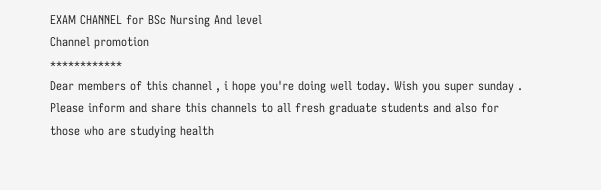EXAM CHANNEL for BSc Nursing And level
Channel promotion
************
Dear members of this channel , i hope you're doing well today. Wish you super sunday .
Please inform and share this channels to all fresh graduate students and also for those who are studying health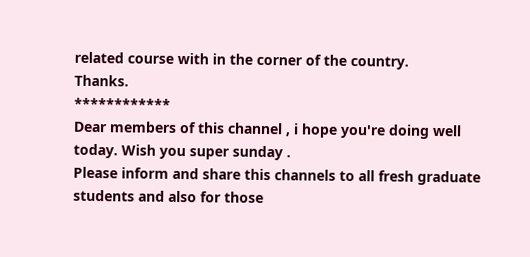related course with in the corner of the country.
Thanks.
************
Dear members of this channel , i hope you're doing well today. Wish you super sunday .
Please inform and share this channels to all fresh graduate students and also for those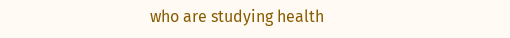who are studying health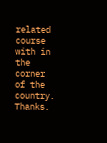related course with in the corner of the country.
Thanks.